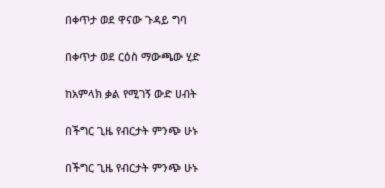በቀጥታ ወደ ዋናው ጉዳይ ግባ

በቀጥታ ወደ ርዕስ ማውጫው ሂድ

ከአምላክ ቃል የሚገኝ ውድ ሀብት

በችግር ጊዜ የብርታት ምንጭ ሁኑ

በችግር ጊዜ የብርታት ምንጭ ሁኑ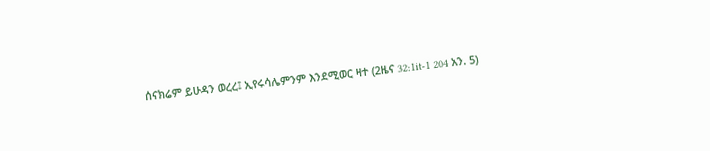ሰናክሬም ይሁዳን ወረረ፤ ኢየሩሳሌምንም እንደሚወር ዛተ (2ዜና 32:1it-1 204 አን. 5)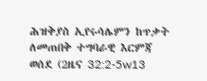ሕዝቅያስ ኢየሩሳሌምን ከጥቃት ለመጠበቅ ተግባራዊ እርምጃ ወሰደ (2ዜና 32:2-5w13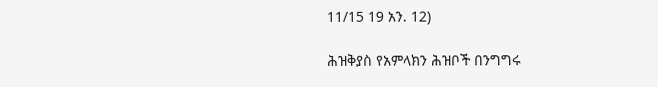11/15 19 አን. 12)

ሕዝቅያስ የአምላክን ሕዝቦች በንግግሩ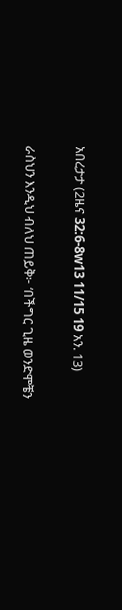አበረታታ (2ዜና 32:6-8w13 11/15 19 አን. 13)

ራስህን እንዲህ ብለህ ጠይቅ፦ ‘በችግር ጊዜ ወንድሞቼን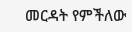መርዳት የምችለው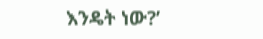እንዴት ነው?’